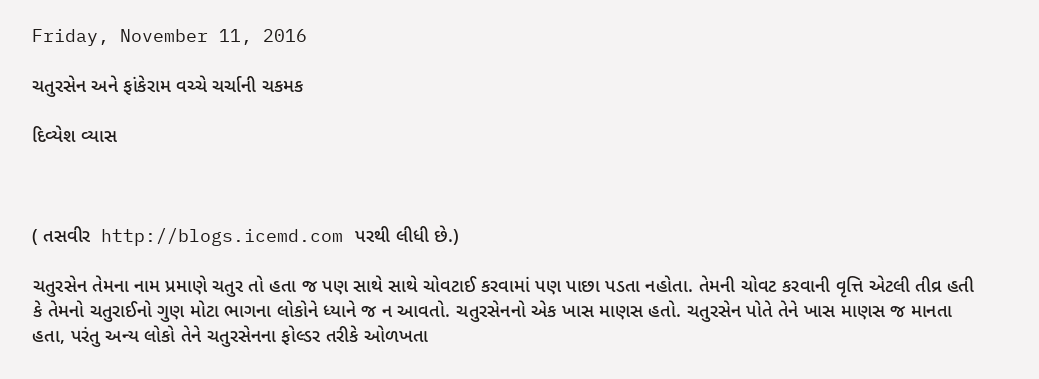Friday, November 11, 2016

ચતુરસેન અને ફાંકેરામ વચ્ચે ચર્ચાની ચકમક

દિવ્યેશ વ્યાસ



( તસવીર  http://blogs.icemd.com પરથી લીધી છે.)

ચતુરસેન તેમના નામ પ્રમાણે ચતુર તો હતા જ પણ સાથે સાથે ચોવટાઈ કરવામાં પણ પાછા પડતા નહોતા. તેમની ચોવટ કરવાની વૃત્તિ એટલી તીવ્ર હતી કે તેમનો ચતુરાઈનો ગુણ મોટા ભાગના લોકોને ધ્યાને જ ન આવતો. ચતુરસેનનો એક ખાસ માણસ હતો. ચતુરસેન પોતે તેને ખાસ માણસ જ માનતા હતા, પરંતુ અન્ય લોકો તેને ચતુરસેનના ફોલ્ડર તરીકે ઓળખતા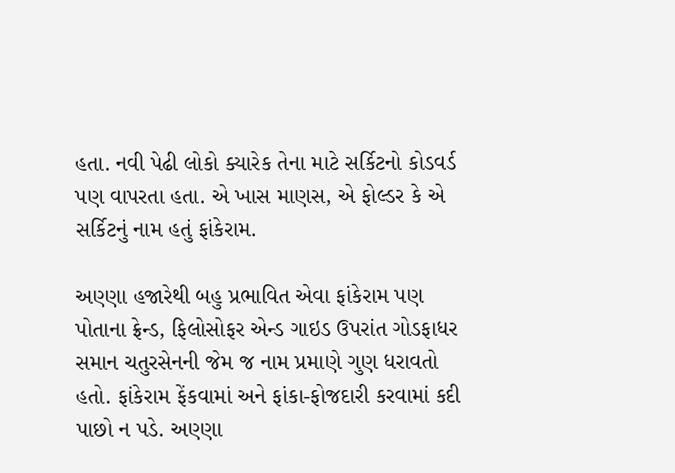હતા. નવી પેઢી લોકો ક્યારેક તેના માટે સર્કિટનો કોડવર્ડ પણ વાપરતા હતા. એ ખાસ માણસ, એ ફોલ્ડર કે એ સર્કિટનું નામ હતું ફાંકેરામ.

અણ્ણા હજારેથી બહુ પ્રભાવિત એવા ફાંકેરામ પણ પોતાના ફ્રેન્ડ, ફિલોસોફર એન્ડ ગાઇડ ઉપરાંત ગોડફાધર સમાન ચતુરસેનની જેમ જ નામ પ્રમાણે ગુણ ધરાવતો હતો. ફાંકેરામ ફેંકવામાં અને ફાંકા-ફોજદારી કરવામાં કદી પાછો ન પડે. અણ્ણા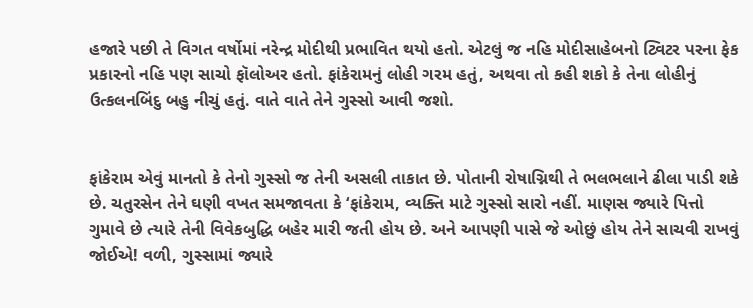હજારે પછી તે વિગત વર્ષોમાં નરેન્દ્ર મોદીથી પ્રભાવિત થયો હતો. એટલું જ નહિ મોદીસાહેબનો ટ્વિટર પરના ફેક પ્રકારનો નહિ પણ સાચો ફૉલોઅર હતો. ફાંકેરામનું લોહી ગરમ હતું, અથવા તો કહી શકો કે તેના લોહીનું ઉત્કલનબિંદુ બહુ નીચું હતું. વાતે વાતે તેને ગુસ્સો આવી જશો.


ફાંકેરામ એવું માનતો કે તેનો ગુસ્સો જ તેની અસલી તાકાત છે. પોતાની રોષાગ્નિથી તે ભલભલાને ઢીલા પાડી શકે છે. ચતુરસેન તેને ઘણી વખત સમજાવતા કે ‘ફાંકેરામ, વ્યક્તિ માટે ગુસ્સો સારો નહીં. માણસ જ્યારે પિત્તો ગુમાવે છે ત્યારે તેની વિવેકબુદ્ધિ બહેર મારી જતી હોય છે. અને આપણી પાસે જે ઓછું હોય તેને સાચવી રાખવું જોઈએ! વળી, ગુસ્સામાં જ્યારે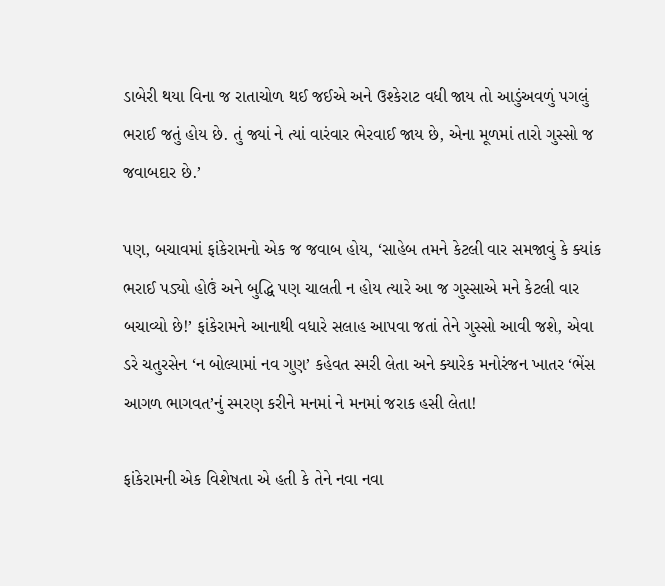ડાબેરી થયા વિના જ રાતાચોળ થઈ જઈએ અને ઉશ્કેરાટ વધી જાય તો આડુંઅવળું પગલું ભરાઈ જતું હોય છે. તું જ્યાં ને ત્યાં વારંવાર ભેરવાઈ જાય છે, એના મૂળમાં તારો ગુસ્સો જ જવાબદાર છે.’

પણ, બચાવમાં ફાંકેરામનો એક જ જવાબ હોય, ‘સાહેબ તમને કેટલી વાર સમજાવું કે ક્યાંક ભરાઈ પડ્યો હોઉં અને બુદ્ધિ પણ ચાલતી ન હોય ત્યારે આ જ ગુસ્સાએ મને કેટલી વાર બચાવ્યો છે!’ ફાંકેરામને આનાથી વધારે સલાહ આપવા જતાં તેને ગુસ્સો આવી જશે, એવા ડરે ચતુરસેન ‘ન બોલ્યામાં નવ ગુણ’ કહેવત સ્મરી લેતા અને ક્યારેક મનોરંજન ખાતર ‘ભેંસ આગળ ભાગવત’નું સ્મરણ કરીને મનમાં ને મનમાં જરાક હસી લેતા!

ફાંકેરામની એક વિશેષતા એ હતી કે તેને નવા નવા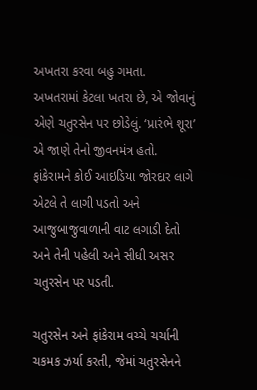અખતરા કરવા બહુ ગમતા.  અખતરામાં કેટલા ખતરા છે, એ જોવાનું એણે ચતુરસેન પર છોડેલું. ‘પ્રારંભે શૂરા’ એ જાણે તેનો જીવનમંત્ર હતો. ફાંકેરામને કોઈ આઇડિયા જોરદાર લાગે એટલે તે લાગી પડતો અને આજુબાજુવાળાની વાટ લગાડી દેતો અને તેની પહેલી અને સીધી અસર ચતુરસેન પર પડતી.

ચતુરસેન અને ફાંકેરામ વચ્ચે ચર્ચાની ચકમક ઝર્યા કરતી, જેમાં ચતુરસેનને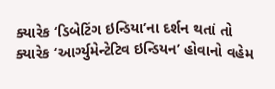ક્યારેક ‘ડિબેટિંગ ઇન્ડિયા’ના દર્શન થતાં તો ક્યારેક ‘આર્ગ્યુમેન્ટેટિવ ઇન્ડિયન’ હોવાનો વહેમ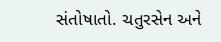સંતોષાતો. ચતુરસેન અને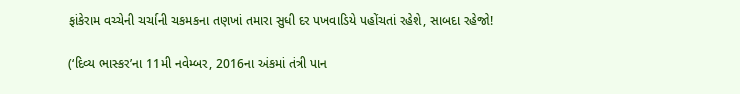ફાંકેરામ વચ્ચેની ચર્ચાની ચકમકના તણખાં તમારા સુધી દર પખવાડિયે પહોંચતાં રહેશે, સાબદા રહેજો!

(‘દિવ્ય ભાસ્કર’ના 11મી નવેમ્બર, 2016ના અંકમાં તંત્રી પાન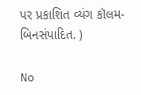પર પ્રકાશિત વ્યંગ કૉલમ-બિનસંપાદિત. )

No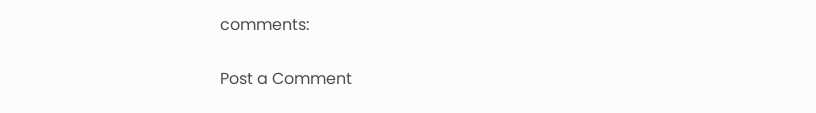comments:

Post a Comment